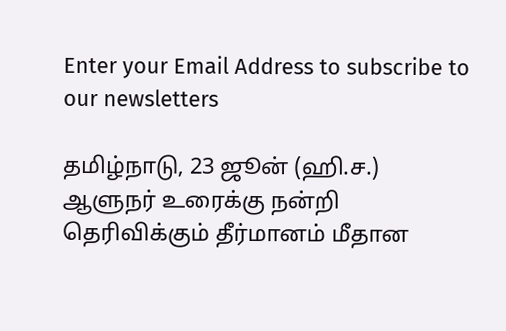Enter your Email Address to subscribe to our newsletters

தமிழ்நாடு, 23 ஜூன் (ஹி.ச.)
ஆளுநர் உரைக்கு நன்றி தெரிவிக்கும் தீர்மானம் மீதான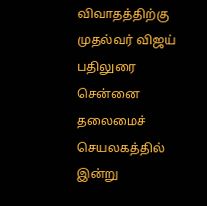விவாதத்திற்கு முதல்வர் விஜய் பதிலுரை சென்னை தலைமைச் செயலகத்தில் இன்று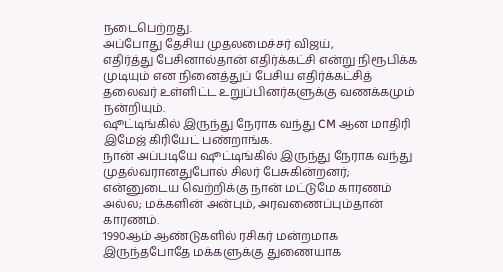நடைபெற்றது.
அப்போது தேசிய முதலமைச்சர் விஜய்,
எதிர்த்து பேசினால்தான் எதிர்க்கட்சி என்று நிரூபிக்க முடியும் என நினைத்துப் பேசிய எதிர்க்கட்சித் தலைவர் உள்ளிட்ட உறுப்பினர்களுக்கு வணக்கமும் நன்றியும்.
ஷூட்டிங்கில் இருந்து நேராக வந்து CM ஆன மாதிரி இமேஜ் கிரியேட் பண்றாங்க.
நான் அப்படியே ஷூட்டிங்கில் இருந்து நேராக வந்து முதல்வரானதுபோல் சிலர் பேசுகின்றனர்; என்னுடைய வெற்றிக்கு நான் மட்டுமே காரணம் அல்ல; மக்களின் அன்பும், அரவணைப்பும்தான் காரணம்.
1990ஆம் ஆண்டுகளில் ரசிகர் மன்றமாக இருந்தபோதே மக்களுக்கு துணையாக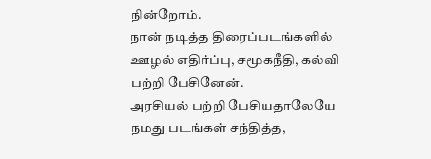நின்றோம்.
நான் நடித்த திரைப்படங்களில் ஊழல் எதிர்ப்பு, சமூகநீதி, கல்வி பற்றி பேசினேன்.
அரசியல் பற்றி பேசியதாலேயே நமது படங்கள் சந்தித்த,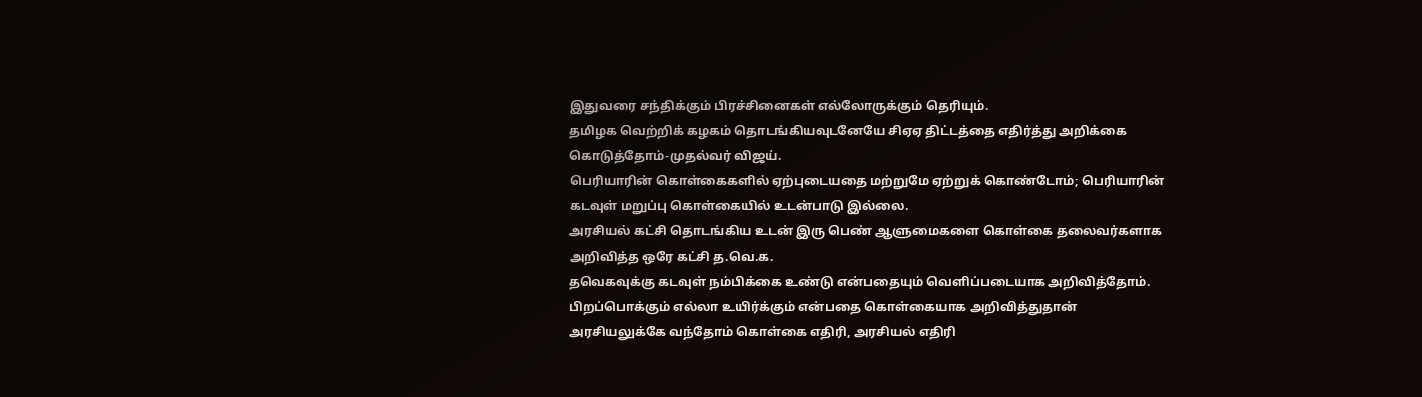இதுவரை சந்திக்கும் பிரச்சினைகள் எல்லோருக்கும் தெரியும்.
தமிழக வெற்றிக் கழகம் தொடங்கியவுடனேயே சிஏஏ திட்டத்தை எதிர்த்து அறிக்கை கொடுத்தோம்-முதல்வர் விஜய்.
பெரியாரின் கொள்கைகளில் ஏற்புடையதை மற்றுமே ஏற்றுக் கொண்டோம்; பெரியாரின் கடவுள் மறுப்பு கொள்கையில் உடன்பாடு இல்லை.
அரசியல் கட்சி தொடங்கிய உடன் இரு பெண் ஆளுமைகளை கொள்கை தலைவர்களாக அறிவித்த ஒரே கட்சி த.வெ.க.
தவெகவுக்கு கடவுள் நம்பிக்கை உண்டு என்பதையும் வெளிப்படையாக அறிவித்தோம்.
பிறப்பொக்கும் எல்லா உயிர்க்கும் என்பதை கொள்கையாக அறிவித்துதான் அரசியலுக்கே வந்தோம் கொள்கை எதிரி, அரசியல் எதிரி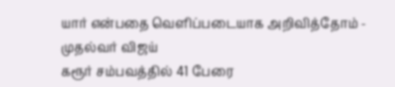யார் என்பதை வெளிப்படையாக அறிவித்தோம் - முதல்வர் விஜய்
கரூர் சம்பவத்தில் 41 பேரை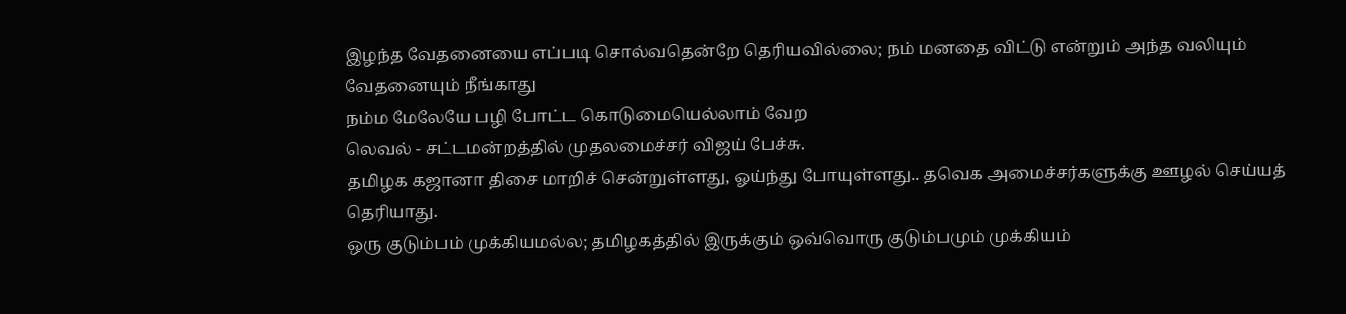இழந்த வேதனையை எப்படி சொல்வதென்றே தெரியவில்லை; நம் மனதை விட்டு என்றும் அந்த வலியும் வேதனையும் நீங்காது
நம்ம மேலேயே பழி போட்ட கொடுமையெல்லாம் வேற
லெவல் - சட்டமன்றத்தில் முதலமைச்சர் விஜய் பேச்சு.
தமிழக கஜானா திசை மாறிச் சென்றுள்ளது, ஓய்ந்து போயுள்ளது.. தவெக அமைச்சர்களுக்கு ஊழல் செய்யத் தெரியாது.
ஒரு குடும்பம் முக்கியமல்ல; தமிழகத்தில் இருக்கும் ஒவ்வொரு குடும்பமும் முக்கியம்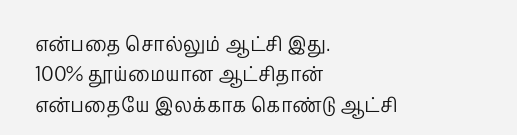என்பதை சொல்லும் ஆட்சி இது.
100% தூய்மையான ஆட்சிதான் என்பதையே இலக்காக கொண்டு ஆட்சி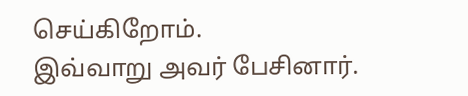செய்கிறோம்.
இவ்வாறு அவர் பேசினார்.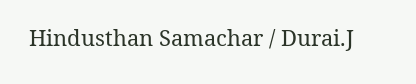Hindusthan Samachar / Durai.J